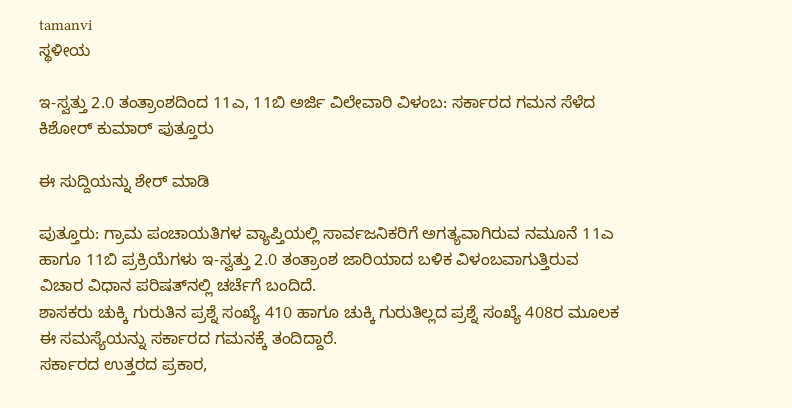tamanvi
ಸ್ಥಳೀಯ

ಇ-ಸ್ವತ್ತು 2.0 ತಂತ್ರಾಂಶದಿಂದ 11ಎ, 11ಬಿ ಅರ್ಜಿ ವಿಲೇವಾರಿ ವಿಳಂಬ: ಸರ್ಕಾರದ ಗಮನ ಸೆಳೆದ ಕಿಶೋರ್ ಕುಮಾರ್ ಪುತ್ತೂರು

ಈ ಸುದ್ದಿಯನ್ನು ಶೇರ್ ಮಾಡಿ

ಪುತ್ತೂರು: ಗ್ರಾಮ ಪಂಚಾಯತಿಗಳ ವ್ಯಾಪ್ತಿಯಲ್ಲಿ ಸಾರ್ವಜನಿಕರಿಗೆ ಅಗತ್ಯವಾಗಿರುವ ನಮೂನೆ 11ಎ ಹಾಗೂ 11ಬಿ ಪ್ರಕ್ರಿಯೆಗಳು ಇ-ಸ್ವತ್ತು 2.0 ತಂತ್ರಾಂಶ ಜಾರಿಯಾದ ಬಳಿಕ ವಿಳಂಬವಾಗುತ್ತಿರುವ ವಿಚಾರ ವಿಧಾನ ಪರಿಷತ್‌ನಲ್ಲಿ ಚರ್ಚೆಗೆ ಬಂದಿದೆ.
ಶಾಸಕರು ಚುಕ್ಕಿ ಗುರುತಿನ ಪ್ರಶ್ನೆ ಸಂಖ್ಯೆ 410 ಹಾಗೂ ಚುಕ್ಕಿ ಗುರುತಿಲ್ಲದ ಪ್ರಶ್ನೆ ಸಂಖ್ಯೆ 408ರ ಮೂಲಕ ಈ ಸಮಸ್ಯೆಯನ್ನು ಸರ್ಕಾರದ ಗಮನಕ್ಕೆ ತಂದಿದ್ದಾರೆ.
ಸರ್ಕಾರದ ಉತ್ತರದ ಪ್ರಕಾರ,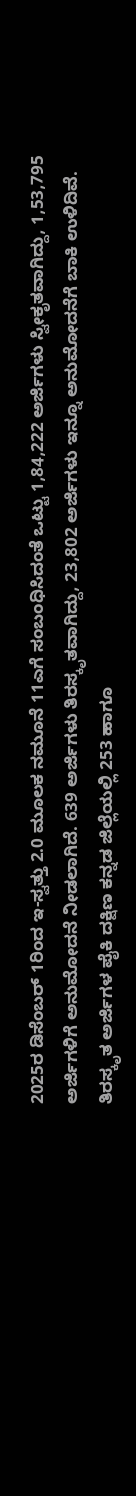2025ರ ಡಿಸೆಂಬರ್ 1ರಿಂದ ಇ-ಸ್ವತ್ತು 2.0 ಮೂಲಕ ನಮೂನೆ 11ಎಗೆ ಸಂಬಂಧಿಸಿದಂತೆ ಒಟ್ಟು 1,84,222 ಅರ್ಜಿಗಳು ಸ್ವೀಕೃತವಾಗಿದ್ದು, 1,53,795 ಅರ್ಜಿಗಳಿಗೆ ಅನುಮೋದನೆ ನೀಡಲಾಗಿದೆ. 639 ಅರ್ಜಿಗಳು ತಿರಸ್ಕೃತವಾಗಿದ್ದು, 23,802 ಅರ್ಜಿಗಳು ಇನ್ನೂ ಅನುಮೋದನೆಗೆ ಬಾಕಿ ಉಳಿದಿವೆ.
ತಿರಸ್ಕೃತ ಅರ್ಜಿಗಳ ಪೈಕಿ ದಕ್ಷಿಣ ಕನ್ನಡ ಜಿಲ್ಲೆಯಲ್ಲಿ 253 ಹಾಗೂ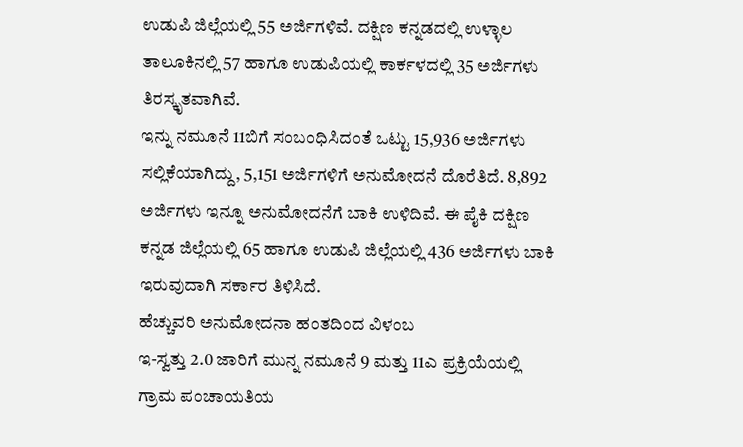ಉಡುಪಿ ಜಿಲ್ಲೆಯಲ್ಲಿ 55 ಅರ್ಜಿಗಳಿವೆ. ದಕ್ಷಿಣ ಕನ್ನಡದಲ್ಲಿ ಉಳ್ಳಾಲ ತಾಲೂಕಿನಲ್ಲಿ 57 ಹಾಗೂ ಉಡುಪಿಯಲ್ಲಿ ಕಾರ್ಕಳದಲ್ಲಿ 35 ಅರ್ಜಿಗಳು ತಿರಸ್ಕೃತವಾಗಿವೆ.
ಇನ್ನು ನಮೂನೆ 11ಬಿಗೆ ಸಂಬಂಧಿಸಿದಂತೆ ಒಟ್ಟು 15,936 ಅರ್ಜಿಗಳು ಸಲ್ಲಿಕೆಯಾಗಿದ್ದು, 5,151 ಅರ್ಜಿಗಳಿಗೆ ಅನುಮೋದನೆ ದೊರೆತಿದೆ. 8,892 ಅರ್ಜಿಗಳು ಇನ್ನೂ ಅನುಮೋದನೆಗೆ ಬಾಕಿ ಉಳಿದಿವೆ. ಈ ಪೈಕಿ ದಕ್ಷಿಣ ಕನ್ನಡ ಜಿಲ್ಲೆಯಲ್ಲಿ 65 ಹಾಗೂ ಉಡುಪಿ ಜಿಲ್ಲೆಯಲ್ಲಿ 436 ಅರ್ಜಿಗಳು ಬಾಕಿ ಇರುವುದಾಗಿ ಸರ್ಕಾರ ತಿಳಿಸಿದೆ.
ಹೆಚ್ಚುವರಿ ಅನುಮೋದನಾ ಹಂತದಿಂದ ವಿಳಂಬ
ಇ-ಸ್ವತ್ತು 2.0 ಜಾರಿಗೆ ಮುನ್ನ ನಮೂನೆ 9 ಮತ್ತು 11ಎ ಪ್ರಕ್ರಿಯೆಯಲ್ಲಿ ಗ್ರಾಮ ಪಂಚಾಯತಿಯ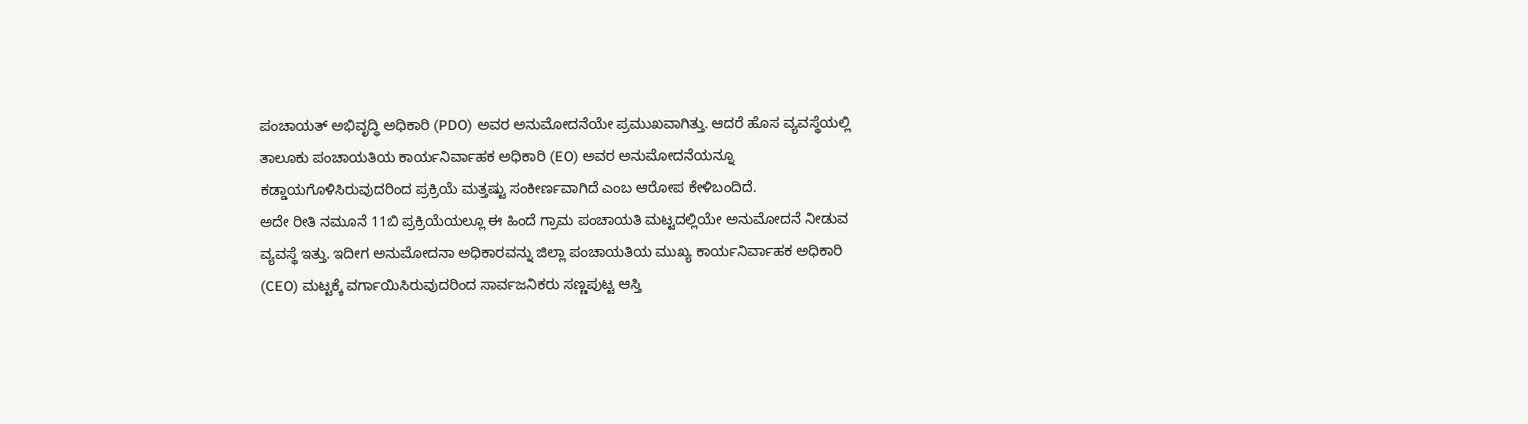ಪಂಚಾಯತ್ ಅಭಿವೃದ್ಧಿ ಅಧಿಕಾರಿ (PDO) ಅವರ ಅನುಮೋದನೆಯೇ ಪ್ರಮುಖವಾಗಿತ್ತು. ಆದರೆ ಹೊಸ ವ್ಯವಸ್ಥೆಯಲ್ಲಿ ತಾಲೂಕು ಪಂಚಾಯತಿಯ ಕಾರ್ಯನಿರ್ವಾಹಕ ಅಧಿಕಾರಿ (EO) ಅವರ ಅನುಮೋದನೆಯನ್ನೂ ಕಡ್ಡಾಯಗೊಳಿಸಿರುವುದರಿಂದ ಪ್ರಕ್ರಿಯೆ ಮತ್ತಷ್ಟು ಸಂಕೀರ್ಣವಾಗಿದೆ ಎಂಬ ಆರೋಪ ಕೇಳಿಬಂದಿದೆ.
ಅದೇ ರೀತಿ ನಮೂನೆ 11ಬಿ ಪ್ರಕ್ರಿಯೆಯಲ್ಲೂ ಈ ಹಿಂದೆ ಗ್ರಾಮ ಪಂಚಾಯತಿ ಮಟ್ಟದಲ್ಲಿಯೇ ಅನುಮೋದನೆ ನೀಡುವ ವ್ಯವಸ್ಥೆ ಇತ್ತು. ಇದೀಗ ಅನುಮೋದನಾ ಅಧಿಕಾರವನ್ನು ಜಿಲ್ಲಾ ಪಂಚಾಯತಿಯ ಮುಖ್ಯ ಕಾರ್ಯನಿರ್ವಾಹಕ ಅಧಿಕಾರಿ (CEO) ಮಟ್ಟಕ್ಕೆ ವರ್ಗಾಯಿಸಿರುವುದರಿಂದ ಸಾರ್ವಜನಿಕರು ಸಣ್ಣಪುಟ್ಟ ಆಸ್ತಿ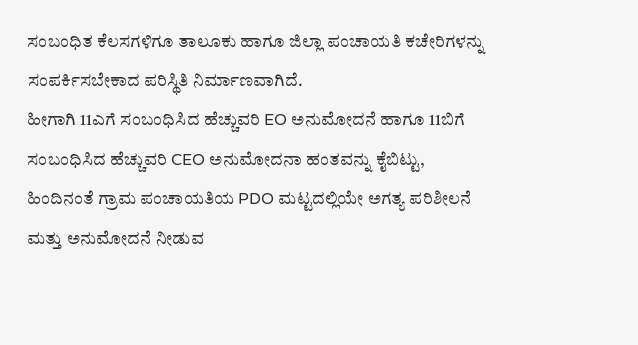ಸಂಬಂಧಿತ ಕೆಲಸಗಳಿಗೂ ತಾಲೂಕು ಹಾಗೂ ಜಿಲ್ಲಾ ಪಂಚಾಯತಿ ಕಚೇರಿಗಳನ್ನು ಸಂಪರ್ಕಿಸಬೇಕಾದ ಪರಿಸ್ಥಿತಿ ನಿರ್ಮಾಣವಾಗಿದೆ.
ಹೀಗಾಗಿ 11ಎಗೆ ಸಂಬಂಧಿಸಿದ ಹೆಚ್ಚುವರಿ EO ಅನುಮೋದನೆ ಹಾಗೂ 11ಬಿಗೆ ಸಂಬಂಧಿಸಿದ ಹೆಚ್ಚುವರಿ CEO ಅನುಮೋದನಾ ಹಂತವನ್ನು ಕೈಬಿಟ್ಟು, ಹಿಂದಿನಂತೆ ಗ್ರಾಮ ಪಂಚಾಯತಿಯ PDO ಮಟ್ಟದಲ್ಲಿಯೇ ಅಗತ್ಯ ಪರಿಶೀಲನೆ ಮತ್ತು ಅನುಮೋದನೆ ನೀಡುವ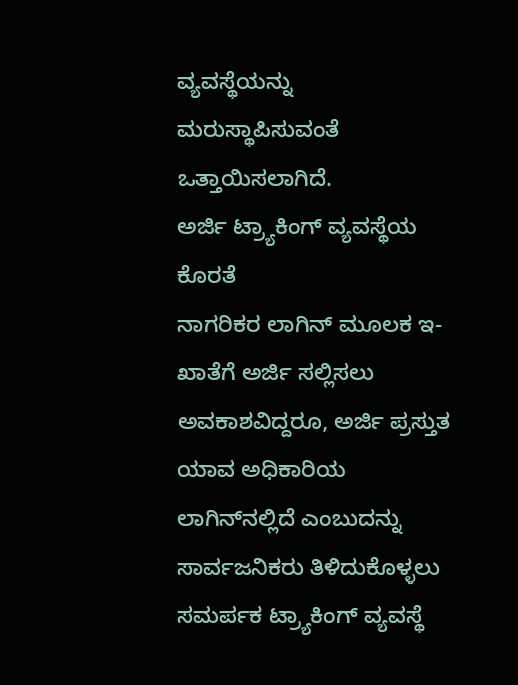ವ್ಯವಸ್ಥೆಯನ್ನು ಮರುಸ್ಥಾಪಿಸುವಂತೆ ಒತ್ತಾಯಿಸಲಾಗಿದೆ.
ಅರ್ಜಿ ಟ್ರ್ಯಾಕಿಂಗ್ ವ್ಯವಸ್ಥೆಯ ಕೊರತೆ
ನಾಗರಿಕರ ಲಾಗಿನ್ ಮೂಲಕ ಇ-ಖಾತೆಗೆ ಅರ್ಜಿ ಸಲ್ಲಿಸಲು ಅವಕಾಶವಿದ್ದರೂ, ಅರ್ಜಿ ಪ್ರಸ್ತುತ ಯಾವ ಅಧಿಕಾರಿಯ ಲಾಗಿನ್‌ನಲ್ಲಿದೆ ಎಂಬುದನ್ನು ಸಾರ್ವಜನಿಕರು ತಿಳಿದುಕೊಳ್ಳಲು ಸಮರ್ಪಕ ಟ್ರ್ಯಾಕಿಂಗ್ ವ್ಯವಸ್ಥೆ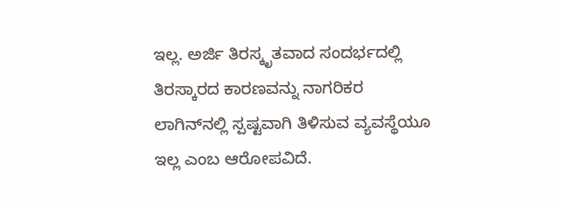ಇಲ್ಲ. ಅರ್ಜಿ ತಿರಸ್ಕೃತವಾದ ಸಂದರ್ಭದಲ್ಲಿ ತಿರಸ್ಕಾರದ ಕಾರಣವನ್ನು ನಾಗರಿಕರ ಲಾಗಿನ್‌ನಲ್ಲಿ ಸ್ಪಷ್ಟವಾಗಿ ತಿಳಿಸುವ ವ್ಯವಸ್ಥೆಯೂ ಇಲ್ಲ ಎಂಬ ಆರೋಪವಿದೆ.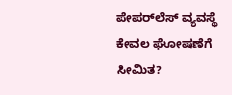ಪೇಪರ್‌ಲೆಸ್ ವ್ಯವಸ್ಥೆ ಕೇವಲ ಘೋಷಣೆಗೆ ಸೀಮಿತ?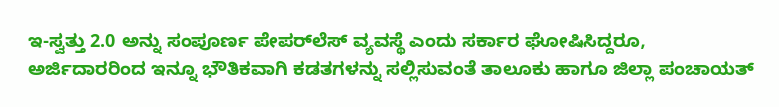ಇ-ಸ್ವತ್ತು 2.0 ಅನ್ನು ಸಂಪೂರ್ಣ ಪೇಪರ್‌ಲೆಸ್ ವ್ಯವಸ್ಥೆ ಎಂದು ಸರ್ಕಾರ ಘೋಷಿಸಿದ್ದರೂ, ಅರ್ಜಿದಾರರಿಂದ ಇನ್ನೂ ಭೌತಿಕವಾಗಿ ಕಡತಗಳನ್ನು ಸಲ್ಲಿಸುವಂತೆ ತಾಲೂಕು ಹಾಗೂ ಜಿಲ್ಲಾ ಪಂಚಾಯತ್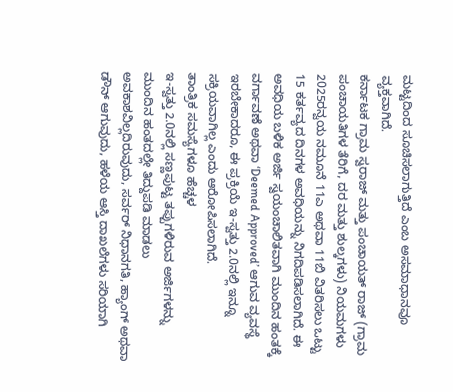ಮಟ್ಟದಿಂದ ಸೂಚಿಸಲಾಗುತ್ತಿದೆ ಎಂಬ ಅಸಮಾಧಾನವೂ ವ್ಯಕ್ತವಾಗಿದೆ.
ಕರ್ನಾಟಕ ಗ್ರಾಮ ಸ್ವರಾಜ್ ಮತ್ತು ಪಂಚಾಯತ್ ರಾಜ್ (ಗ್ರಾಮ ಪಂಚಾಯತಿಗಳ ತೆರಿಗೆ, ದರ ಮತ್ತು ಶುಲ್ಕಗಳು) ನಿಯಮಗಳು 2025ರನ್ವಯ ನಮೂನೆ 11ಎ ಅಥವಾ 11ಬಿ ವಿತರಿಸಲು ಒಟ್ಟು 15 ಕರ್ತವ್ಯದ ದಿನಗಳ ಅವಧಿಯನ್ನು ನಿಗದಿಪಡಿಸಲಾಗಿದೆ. ಈ ಅವಧಿಯ ಬಳಿಕ ಅರ್ಜಿ ಸ್ವಯಂಚಾಲಿತವಾಗಿ ಮುಂದಿನ ಹಂತಕ್ಕೆ ವರ್ಗಾವಣೆ ಅಥವಾ ‘Deemed Approved’ ಆಗುವ ವ್ಯವಸ್ಥೆ ಇರಬೇಕಾದರೂ, ಈ ಪ್ರಕ್ರಿಯೆ ಇ-ಸ್ವತ್ತು 2.0ನಲ್ಲಿ ಇನ್ನೂ ಸಕ್ರಿಯವಾಗಿಲ್ಲ ಎಂದು ಆರೋಪಿಸಲಾಗಿದೆ.
ತಾಂತ್ರಿಕ ಸಮಸ್ಯೆಗಳೂ ಹೆಚ್ಚಳ
ಇ-ಸ್ವತ್ತು 2.0ನಲ್ಲಿ ಸಣ್ಣಪುಟ್ಟ ತಪ್ಪುಗಳಿರುವ ಅರ್ಜಿಗಳನ್ನು ಮುಂದಿನ ಹಂತದಲ್ಲೇ ತಿದ್ದುಪಡಿ ಮಾಡಲು ಅವಕಾಶವಿಲ್ಲದಿರುವುದು, ಸರ್ವರ್ ನಿಧಾನಗತಿ, ಹ್ಯಾಂಗ್ ಅಥವಾ ಡೌನ್ ಆಗುವುದು, ಹಳೆಯ ಆಸ್ತಿ ದಾಖಲೆಗಳು ಸರಿಯಾಗಿ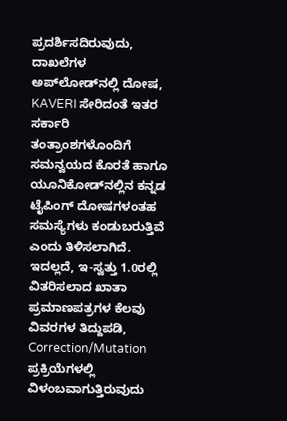ಪ್ರದರ್ಶಿಸದಿರುವುದು, ದಾಖಲೆಗಳ ಅಪ್‌ಲೋಡ್‌ನಲ್ಲಿ ದೋಷ, KAVERI ಸೇರಿದಂತೆ ಇತರ ಸರ್ಕಾರಿ ತಂತ್ರಾಂಶಗಳೊಂದಿಗೆ ಸಮನ್ವಯದ ಕೊರತೆ ಹಾಗೂ ಯೂನಿಕೋಡ್‌ನಲ್ಲಿನ ಕನ್ನಡ ಟೈಪಿಂಗ್ ದೋಷಗಳಂತಹ ಸಮಸ್ಯೆಗಳು ಕಂಡುಬರುತ್ತಿವೆ ಎಂದು ತಿಳಿಸಲಾಗಿದೆ.
ಇದಲ್ಲದೆ, ಇ-ಸ್ವತ್ತು 1.0ರಲ್ಲಿ ವಿತರಿಸಲಾದ ಖಾತಾ ಪ್ರಮಾಣಪತ್ರಗಳ ಕೆಲವು ವಿವರಗಳ ತಿದ್ದುಪಡಿ, Correction/Mutation ಪ್ರಕ್ರಿಯೆಗಳಲ್ಲಿ ವಿಳಂಬವಾಗುತ್ತಿರುವುದು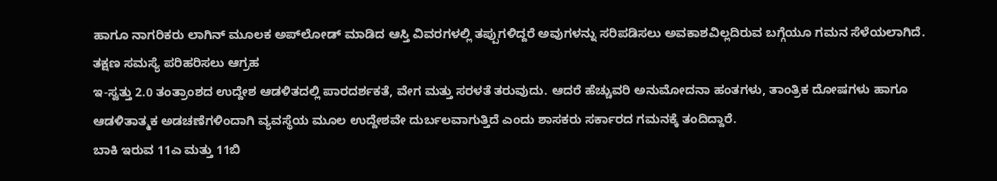ಹಾಗೂ ನಾಗರಿಕರು ಲಾಗಿನ್ ಮೂಲಕ ಅಪ್‌ಲೋಡ್ ಮಾಡಿದ ಆಸ್ತಿ ವಿವರಗಳಲ್ಲಿ ತಪ್ಪುಗಳಿದ್ದರೆ ಅವುಗಳನ್ನು ಸರಿಪಡಿಸಲು ಅವಕಾಶವಿಲ್ಲದಿರುವ ಬಗ್ಗೆಯೂ ಗಮನ ಸೆಳೆಯಲಾಗಿದೆ.
ತಕ್ಷಣ ಸಮಸ್ಯೆ ಪರಿಹರಿಸಲು ಆಗ್ರಹ
ಇ-ಸ್ವತ್ತು 2.0 ತಂತ್ರಾಂಶದ ಉದ್ದೇಶ ಆಡಳಿತದಲ್ಲಿ ಪಾರದರ್ಶಕತೆ, ವೇಗ ಮತ್ತು ಸರಳತೆ ತರುವುದು. ಆದರೆ ಹೆಚ್ಚುವರಿ ಅನುಮೋದನಾ ಹಂತಗಳು, ತಾಂತ್ರಿಕ ದೋಷಗಳು ಹಾಗೂ ಆಡಳಿತಾತ್ಮಕ ಅಡಚಣೆಗಳಿಂದಾಗಿ ವ್ಯವಸ್ಥೆಯ ಮೂಲ ಉದ್ದೇಶವೇ ದುರ್ಬಲವಾಗುತ್ತಿದೆ ಎಂದು ಶಾಸಕರು ಸರ್ಕಾರದ ಗಮನಕ್ಕೆ ತಂದಿದ್ದಾರೆ.
ಬಾಕಿ ಇರುವ 11ಎ ಮತ್ತು 11ಬಿ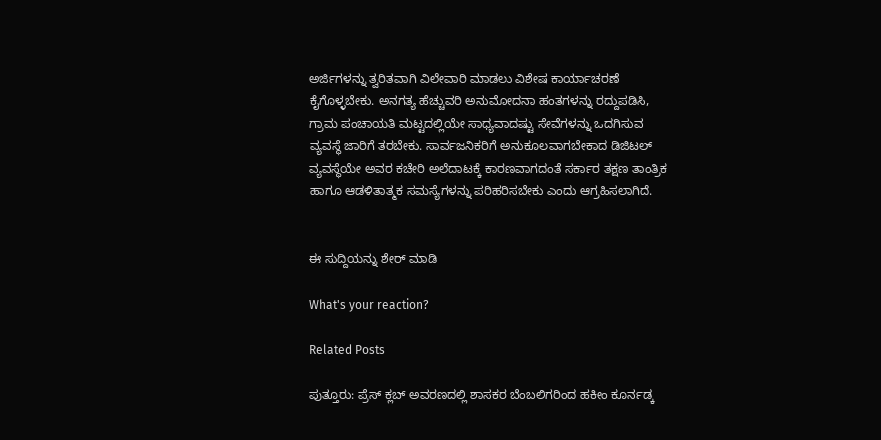ಅರ್ಜಿಗಳನ್ನು ತ್ವರಿತವಾಗಿ ವಿಲೇವಾರಿ ಮಾಡಲು ವಿಶೇಷ ಕಾರ್ಯಾಚರಣೆ ಕೈಗೊಳ್ಳಬೇಕು. ಅನಗತ್ಯ ಹೆಚ್ಚುವರಿ ಅನುಮೋದನಾ ಹಂತಗಳನ್ನು ರದ್ದುಪಡಿಸಿ, ಗ್ರಾಮ ಪಂಚಾಯತಿ ಮಟ್ಟದಲ್ಲಿಯೇ ಸಾಧ್ಯವಾದಷ್ಟು ಸೇವೆಗಳನ್ನು ಒದಗಿಸುವ ವ್ಯವಸ್ಥೆ ಜಾರಿಗೆ ತರಬೇಕು. ಸಾರ್ವಜನಿಕರಿಗೆ ಅನುಕೂಲವಾಗಬೇಕಾದ ಡಿಜಿಟಲ್ ವ್ಯವಸ್ಥೆಯೇ ಅವರ ಕಚೇರಿ ಅಲೆದಾಟಕ್ಕೆ ಕಾರಣವಾಗದಂತೆ ಸರ್ಕಾರ ತಕ್ಷಣ ತಾಂತ್ರಿಕ ಹಾಗೂ ಆಡಳಿತಾತ್ಮಕ ಸಮಸ್ಯೆಗಳನ್ನು ಪರಿಹರಿಸಬೇಕು ಎಂದು ಆಗ್ರಹಿಸಲಾಗಿದೆ.


ಈ ಸುದ್ದಿಯನ್ನು ಶೇರ್ ಮಾಡಿ

What's your reaction?

Related Posts

ಪುತ್ತೂರು: ಪ್ರೆಸ್ ಕ್ಲಬ್ ಅವರಣದಲ್ಲಿ ಶಾಸಕರ ಬೆಂಬಲಿಗರಿಂದ ಹಕೀಂ ಕೂರ್ನಡ್ಕ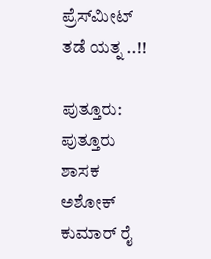ಪ್ರೆಸ್‌ಮೀಟ್‌ ತಡೆ ಯತ್ನ ..!!

ಪುತ್ತೂರು: ಪುತ್ತೂರು ಶಾಸಕ ಅಶೋಕ್ ಕುಮಾರ್ ರೈ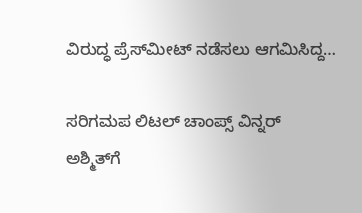ವಿರುದ್ಧ ಪ್ರೆಸ್‌ಮೀಟ್ ನಡೆಸಲು ಆಗಮಿಸಿದ್ದ…

ಸರಿಗಮಪ ಲಿಟಲ್ ಚಾಂಪ್ಸ್ ವಿನ್ನರ್ ಅಶ್ಮಿತ್‌ಗೆ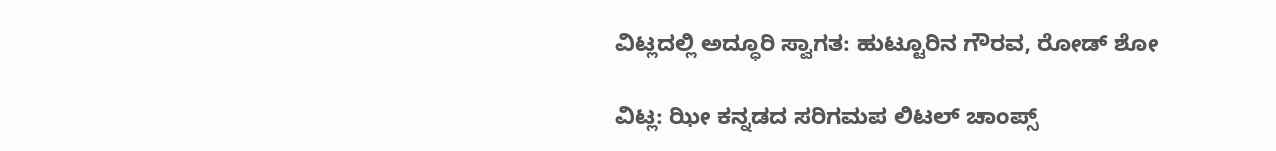ವಿಟ್ಲದಲ್ಲಿ ಅದ್ಧೂರಿ ಸ್ವಾಗತ: ಹುಟ್ಟೂರಿನ ಗೌರವ, ರೋಡ್ ಶೋ

ವಿಟ್ಲ: ಝೀ ಕನ್ನಡದ ಸರಿಗಮಪ ಲಿಟಲ್ ಚಾಂಪ್ಸ್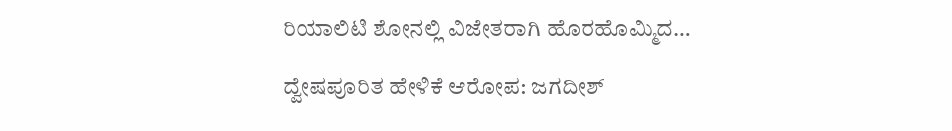ರಿಯಾಲಿಟಿ ಶೋನಲ್ಲಿ ವಿಜೇತರಾಗಿ ಹೊರಹೊಮ್ಮಿದ…

ದ್ವೇಷಪೂರಿತ ಹೇಳಿಕೆ ಆರೋಪ: ಜಗದೀಶ್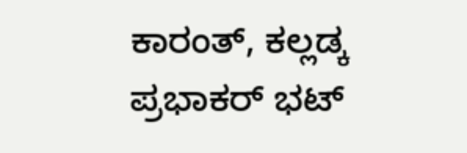ಕಾರಂತ್, ಕಲ್ಲಡ್ಕ ಪ್ರಭಾಕರ್ ಭಟ್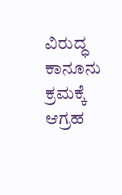ವಿರುದ್ಧ ಕಾನೂನು ಕ್ರಮಕ್ಕೆ ಆಗ್ರಹ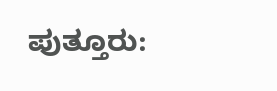ಪುತ್ತೂರು: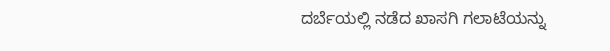ದರ್ಬೆಯಲ್ಲಿ ನಡೆದ ಖಾಸಗಿ ಗಲಾಟೆಯನ್ನು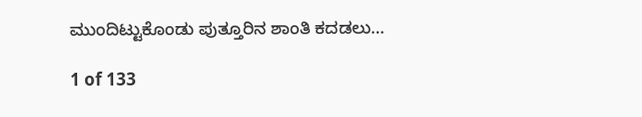ಮುಂದಿಟ್ಟುಕೊಂಡು ಪುತ್ತೂರಿನ ಶಾಂತಿ ಕದಡಲು…

1 of 133